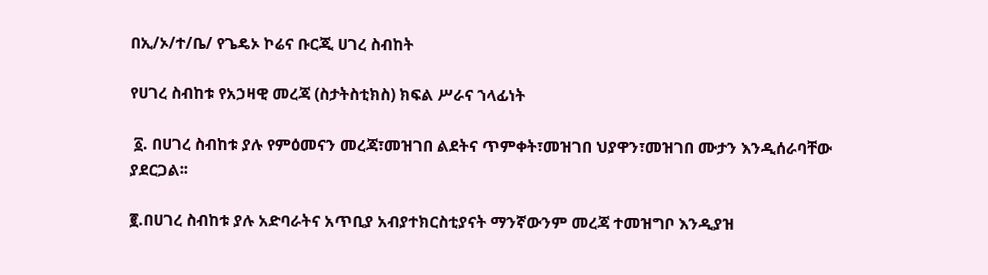በኢ/ኦ/ተ/ቤ/ የጌዴኦ ኮሬና ቡርጂ ሀገረ ስብከት

የሀገረ ስብከቱ የአኃዛዊ መረጃ (ስታትስቲክስ) ክፍል ሥራና ኀላፊነት

 ፩. በሀገረ ስብከቱ ያሉ የምዕመናን መረጃ፣መዝገበ ልደትና ጥምቀት፣መዝገበ ህያዋን፣መዝገበ ሙታን እንዲሰራባቸው ያደርጋል፡፡

፪.በሀገረ ስብከቱ ያሉ አድባራትና አጥቢያ አብያተክርስቲያናት ማንኛውንም መረጃ ተመዝግቦ እንዲያዝ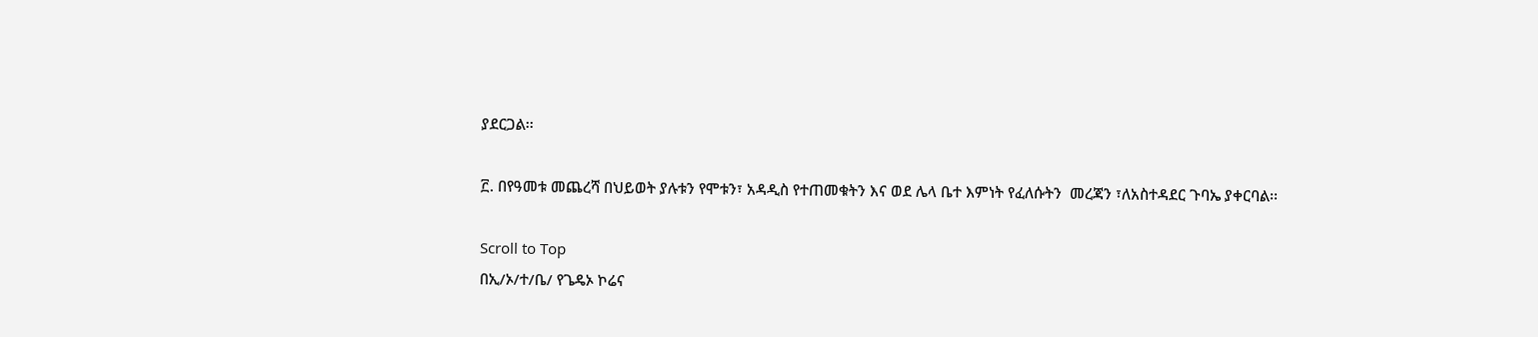ያደርጋል፡፡

፫. በየዓመቱ መጨረሻ በህይወት ያሉቱን የሞቱን፣ አዳዲስ የተጠመቁትን እና ወደ ሌላ ቤተ እምነት የፈለሱትን  መረጃን ፣ለአስተዳደር ጉባኤ ያቀርባል፡፡

Scroll to Top
በኢ/ኦ/ተ/ቤ/ የጌዴኦ ኮሬና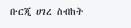ቡርጂ ሀገረ ስብከት